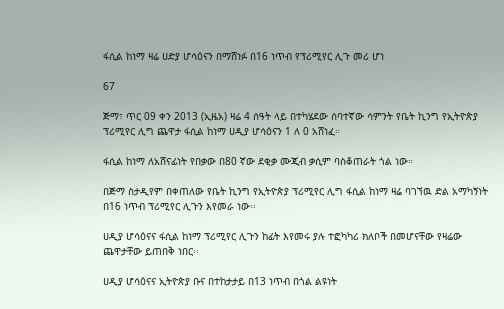ፋሲል ከነማ ዛሬ ሀድያ ሆሳዕናን በማሸነፉ በ16 ነጥብ የፕሪሚየር ሊጉ መሪ ሆነ

67

ጅማ፣ ጥር 09 ቀን 2013 (ኢዜአ) ዛሬ 4 ሰዓት ላይ በተካሄደው ሰባተኛው ሳምንት የቤት ኪንግ የኢትዮጵያ ፕሪሚየር ሊግ ጨዋታ ፋሲል ከነማ ሀዲያ ሆሳዕናን 1 ለ 0 አሸነፈ።

ፋሲል ከነማ ለአሸናፊነት የበቃው በ80 ኛው ደቂቃ ሙጂብ ቃሲም ባስቆጠራት ጎል ነው።

በጅማ ስታዲየም በቀጠለው የቤት ኪንግ የኢትዮጵያ ፕሪሚየር ሊግ ፋሲል ከነማ ዛሬ ባገኘዉ ድል አማካኝነት በ16 ነጥብ ፕሪሚየር ሊጉን እየመራ ነው፡፡

ሀዲያ ሆሳዕናና ፋሲል ከነማ ፕሪሚየር ሊጉን ከፊት እየመሩ ያሉ ተፎካካሪ ክለቦች በመሆናቸው የዛሬው ጨዋታቸው ይጠበቅ ነበር፡፡

ሀዲያ ሆሳዕናና ኢትዮጵያ ቡና በተከታታይ በ13 ነጥብ በጎል ልዩነት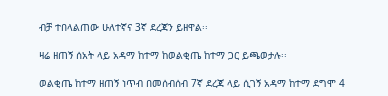ብቻ ተበላልጠው ሁለተኛና 3ኛ ደረጃን ይዘዋል፡፡

ዛሬ ዘጠኝ ሰአት ላይ አዳማ ከተማ ከወልቂጤ ከተማ ጋር ይጫወታሉ፡፡

ወልቂጤ ከተማ ዘጠኝ ነጥብ በመሰብሰብ 7ኛ ደረጃ ላይ ሲገኝ አዳማ ከተማ ደግሞ 4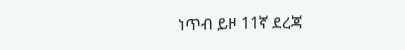ነጥብ ይዞ 11ኛ ደረጃ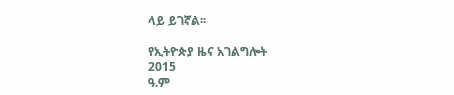ላይ ይገኛል፡፡

የኢትዮጵያ ዜና አገልግሎት
2015
ዓ.ም